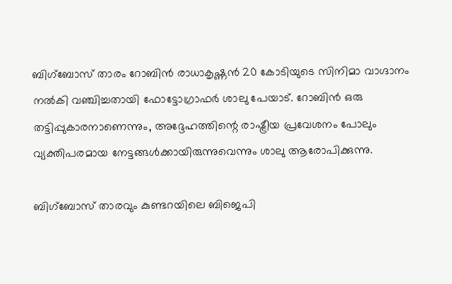ബിഗ്‌ബോസ് താരം റോബിൻ രാധാകൃഷ്ണൻ 20 കോടിയുടെ സിനിമാ വാഗ്ദാനം നൽകി വഞ്ചിച്ചതായി ഫോട്ടോഗ്രാഫർ ശാലു പേയാട്. റോബിൻ ഒരു തട്ടിപ്പുകാരനാണെന്നും, അദ്ദേഹത്തിന്റെ രാഷ്ട്രീയ പ്രവേശനം പോലും വ്യക്തിപരമായ നേട്ടങ്ങൾക്കായിരുന്നുവെന്നും ശാലു ആരോപിക്കുന്നു.

ബിഗ്ബോസ് താരവും കുണ്ടറയിലെ ബിജെപി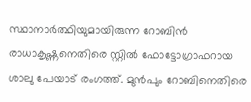സ്ഥാനാർത്ഥിയുമായിരുന്ന റോബിൻ രാധാകൃഷ്ണനെതിരെ സ്റ്റിൽ ഫോട്ടോഗ്രാഫറായ ശാലു പേയാട് രംഗത്ത്. മുൻപും റോബിനെതിരെ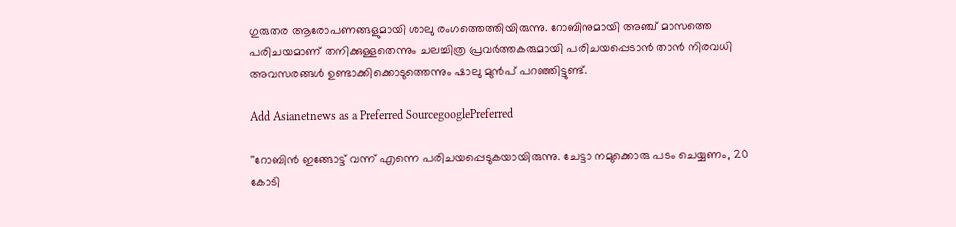ഗുരുതര ആരോപണങ്ങളുമായി ശാലു രംഗത്തെത്തിയിരുന്നു. റോബിനുമായി അഞ്ച് മാസത്തെ പരിചയമാണ് തനിക്കുള്ളതെന്നും ചലച്ചിത്ര പ്രവര്‍ത്തകരുമായി പരിചയപ്പെടാന്‍ താന്‍ നിരവധി അവസരങ്ങള്‍ ഉണ്ടാക്കിക്കൊടുത്തെന്നും ഷാലു മുൻപ് പറഞ്ഞിട്ടുണ്ട്.

Add Asianetnews as a Preferred SourcegooglePreferred

''റോബിൻ ഇങ്ങോട്ട് വന്ന് എന്നെ പരിചയപ്പെ‌ടുകയായിരുന്നു. ചേട്ടാ നമുക്കൊരു പടം ചെയ്യണം, 20 കോടി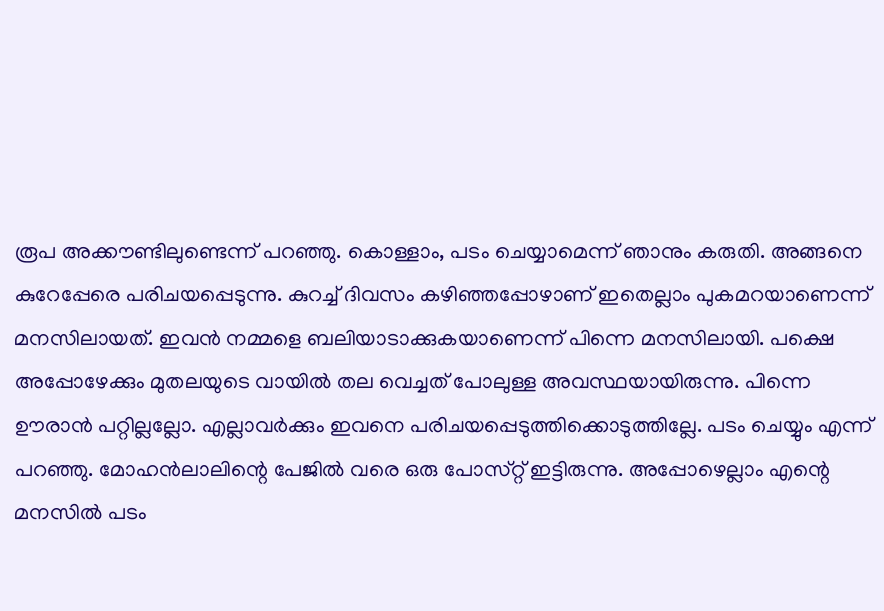രൂപ അക്കൗണ്ടിലുണ്ടെന്ന് പറഞ്ഞു. കൊള്ളാം, പ‌ടം ചെയ്യാമെന്ന് ഞാനും കരുതി. അങ്ങനെ കുറേപ്പേരെ പരിചയപ്പെടുന്നു. കുറച്ച് ദിവസം കഴിഞ്ഞപ്പോഴാണ് ഇതെല്ലാം പുകമറയാണെന്ന് മനസിലായത്. ഇവൻ നമ്മളെ ബലിയാടാക്കുകയാണെന്ന് പിന്നെ മനസിലായി. പക്ഷെ അപ്പോഴേക്കും മുതലയുടെ വായിൽ തല വെച്ചത് പോലുള്ള അവസ്ഥയായിരുന്നു. പിന്നെ ഊരാൻ പറ്റില്ലല്ലോ. എല്ലാവർക്കും ഇവനെ പരിചയപ്പെടുത്തിക്കൊടുത്തില്ലേ. പടം ചെയ്യും എന്ന് പറഞ്ഞു. മോഹൻലാലിന്റെ പേജിൽ വരെ ഒരു പോസ്‌റ്റ് ഇട്ടിരുന്നു. അപ്പോഴെല്ലാം എന്റെ മനസിൽ പടം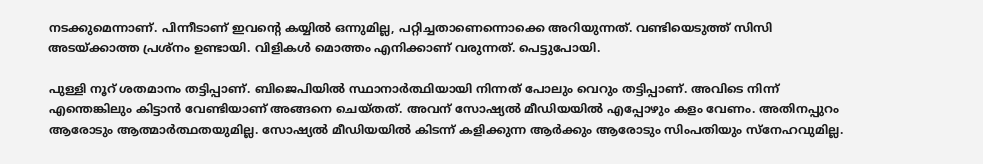നടക്കുമെന്നാണ്. പിന്നീടാണ് ഇവന്റെ കയ്യിൽ ഒന്നുമില്ല, പറ്റിച്ചതാണെന്നൊക്കെ അറിയുന്നത്. വണ്ടിയെടുത്ത് സിസി അടയ്ക്കാത്ത പ്രശ്‌നം ഉണ്ടായി. വിളികൾ മൊത്തം എനിക്കാണ് വരുന്നത്. പെട്ടുപോയി.

പുള്ളി നൂറ് ശതമാനം തട്ടിപ്പാണ്. ബിജെപിയിൽ സ്ഥാനാർത്ഥിയായി നിന്നത് പോലും വെറും തട്ടിപ്പാണ്. അവിടെ നിന്ന് എന്തെങ്കിലും കിട്ടാൻ വേണ്ടിയാണ് അങ്ങനെ ചെയ്‌തത്‌. അവന് സോഷ്യൽ മീഡിയയിൽ എപ്പോഴും കളം വേണം. അതിനപ്പുറം ആരോടും ആത്മാർത്ഥതയുമില്ല. സോഷ്യൽ മീഡിയയിൽ കിടന്ന് കളിക്കുന്ന ആർക്കും ആരോടും സിംപതിയും സ്നേഹവുമില്ല.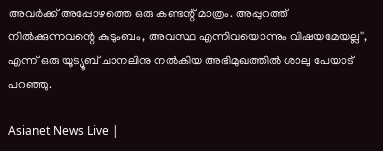അവർക്ക് അപ്പോഴത്തെ ഒരു കണ്ടന്റ് മാത്രം. അപ്പുറത്ത് നിൽക്കുന്നവന്റെ കുടുംബം, അവസ്ഥ എന്നിവയൊന്നും വിഷയമേയല്ല'', എന്ന് ഒരു യൂട്യൂബ് ചാനലിനു നൽകിയ അഭിമുഖത്തിൽ ശാലു പേയാട് പറഞ്ഞു.

Asianet News Live |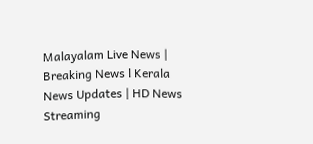Malayalam Live News | Breaking News l Kerala News Updates | HD News Streaming